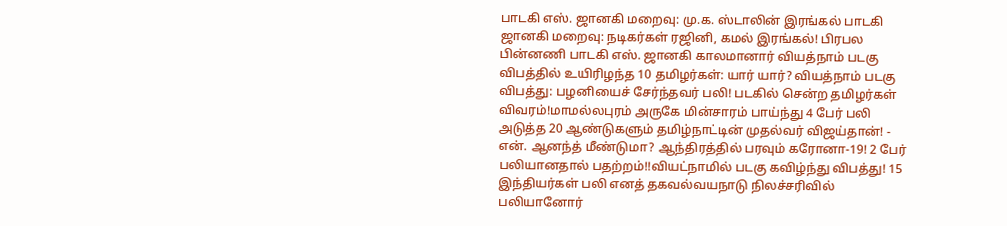பாடகி எஸ். ஜானகி மறைவு: மு.க. ஸ்டாலின் இரங்கல் பாடகி ஜானகி மறைவு: நடிகர்கள் ரஜினி, கமல் இரங்கல்! பிரபல பின்னணி பாடகி எஸ். ஜானகி காலமானார் வியத்நாம் படகு விபத்தில் உயிரிழந்த 10 தமிழர்கள்: யார் யார்? வியத்நாம் படகு விபத்து: பழனியைச் சேர்ந்தவர் பலி! படகில் சென்ற தமிழர்கள் விவரம்!மாமல்லபுரம் அருகே மின்சாரம் பாய்ந்து 4 பேர் பலி அடுத்த 20 ஆண்டுகளும் தமிழ்நாட்டின் முதல்வர் விஜய்தான்! - என். ஆனந்த் மீண்டுமா? ஆந்திரத்தில் பரவும் கரோனா-19! 2 பேர் பலியானதால் பதற்றம்!!வியட்நாமில் படகு கவிழ்ந்து விபத்து! 15 இந்தியர்கள் பலி எனத் தகவல்வயநாடு நிலச்சரிவில் பலியானோர்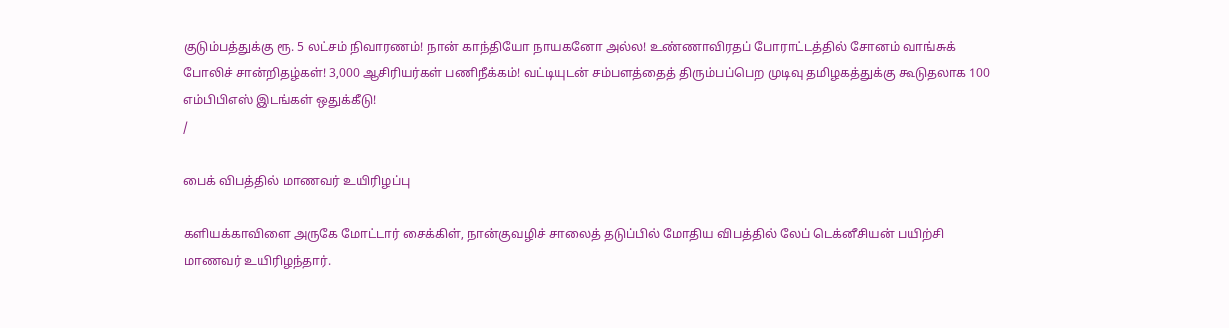குடும்பத்துக்கு ரூ. 5 லட்சம் நிவாரணம்! நான் காந்தியோ நாயகனோ அல்ல! உண்ணாவிரதப் போராட்டத்தில் சோனம் வாங்சுக் போலிச் சான்றிதழ்கள்! 3,000 ஆசிரியர்கள் பணிநீக்கம்! வட்டியுடன் சம்பளத்தைத் திரும்பப்பெற முடிவு தமிழகத்துக்கு கூடுதலாக 100 எம்பிபிஎஸ் இடங்கள் ஒதுக்கீடு!
/

பைக் விபத்தில் மாணவர் உயிரிழப்பு

களியக்காவிளை அருகே மோட்டார் சைக்கிள், நான்குவழிச் சாலைத் தடுப்பில் மோதிய விபத்தில் லேப் டெக்னீசியன் பயிற்சி மாணவர் உயிரிழந்தார்.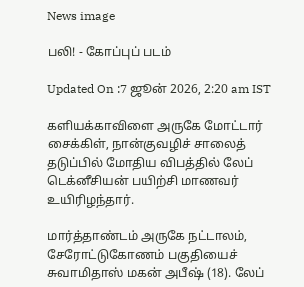News image

பலி! - கோப்புப் படம்

Updated On :7 ஜூன் 2026, 2:20 am IST

களியக்காவிளை அருகே மோட்டார் சைக்கிள், நான்குவழிச் சாலைத் தடுப்பில் மோதிய விபத்தில் லேப் டெக்னீசியன் பயிற்சி மாணவர் உயிரிழந்தார்.

மார்த்தாண்டம் அருகே நட்டாலம், சேரோட்டுகோணம் பகுதியைச் சுவாமிதாஸ் மகன் அபீஷ் (18). லேப்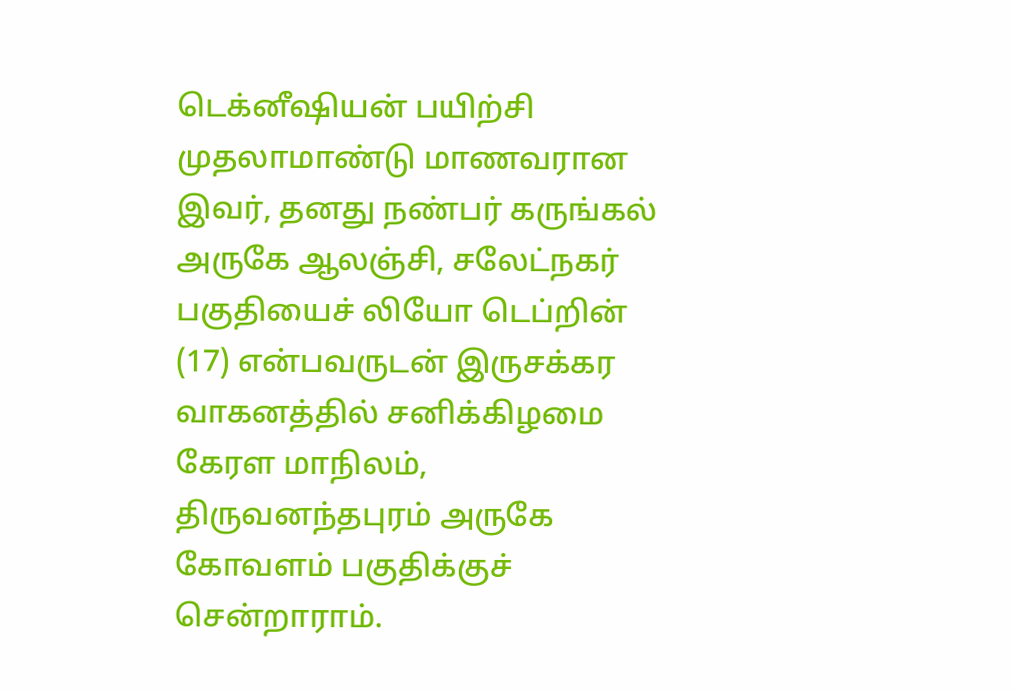டெக்னீஷியன் பயிற்சி முதலாமாண்டு மாணவரான இவர், தனது நண்பர் கருங்கல் அருகே ஆலஞ்சி, சலேட்நகர் பகுதியைச் லியோ டெப்றின் (17) என்பவருடன் இருசக்கர வாகனத்தில் சனிக்கிழமை கேரள மாநிலம், திருவனந்தபுரம் அருகே கோவளம் பகுதிக்குச் சென்றாராம்.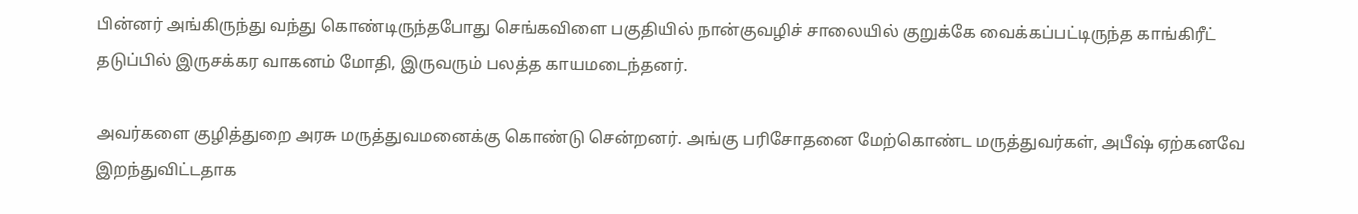பின்னர் அங்கிருந்து வந்து கொண்டிருந்தபோது செங்கவிளை பகுதியில் நான்குவழிச் சாலையில் குறுக்கே வைக்கப்பட்டிருந்த காங்கிரீட் தடுப்பில் இருசக்கர வாகனம் மோதி, இருவரும் பலத்த காயமடைந்தனர்.

அவர்களை குழித்துறை அரசு மருத்துவமனைக்கு கொண்டு சென்றனர். அங்கு பரிசோதனை மேற்கொண்ட மருத்துவர்கள், அபீஷ் ஏற்கனவே இறந்துவிட்டதாக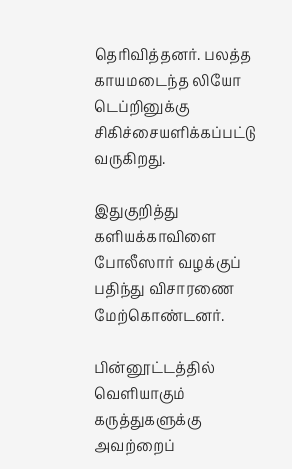தெரிவித்தனர். பலத்த காயமடைந்த லியோ டெப்றினுக்கு சிகிச்சையளிக்கப்பட்டு வருகிறது.

இதுகுறித்து களியக்காவிளை போலீஸார் வழக்குப் பதிந்து விசாரணை மேற்கொண்டனர்.

பின்னூட்டத்தில் வெளியாகும் கருத்துகளுக்கு அவற்றைப்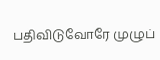பதிவிடுவோரே முழுப்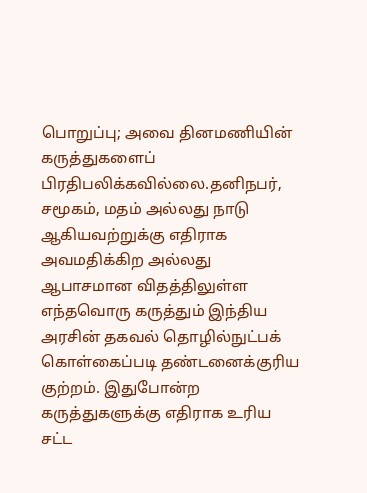பொறுப்பு; அவை தினமணியின் கருத்துகளைப் பிரதிபலிக்கவில்லை.தனிநபர், சமூகம், மதம் அல்லது நாடு ஆகியவற்றுக்கு எதிராக அவமதிக்கிற அல்லது ஆபாசமான விதத்திலுள்ள எந்தவொரு கருத்தும் இந்திய அரசின் தகவல் தொழில்நுட்பக் கொள்கைப்படி தண்டனைக்குரிய குற்றம். இதுபோன்ற கருத்துகளுக்கு எதிராக உரிய சட்ட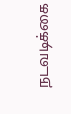நடவடிக்கை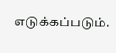எடுக்கப்படும்.